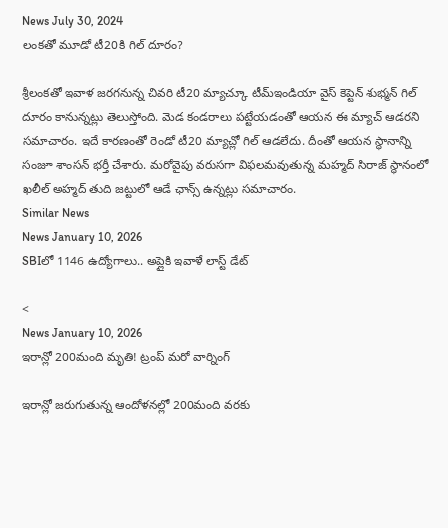News July 30, 2024
లంకతో మూడో టీ20కి గిల్ దూరం?

శ్రీలంకతో ఇవాళ జరగనున్న చివరి టీ20 మ్యాచ్కూ టీమ్ఇండియా వైస్ కెప్టెన్ శుభ్మన్ గిల్ దూరం కానున్నట్లు తెలుస్తోంది. మెడ కండరాలు పట్టేయడంతో ఆయన ఈ మ్యాచ్ ఆడరని సమాచారం. ఇదే కారణంతో రెండో టీ20 మ్యాచ్లో గిల్ ఆడలేదు. దీంతో ఆయన స్థానాన్ని సంజూ శాంసన్ భర్తీ చేశారు. మరోవైపు వరుసగా విఫలమవుతున్న మహ్మద్ సిరాజ్ స్థానంలో ఖలీల్ అహ్మద్ తుది జట్టులో ఆడే ఛాన్స్ ఉన్నట్లు సమాచారం.
Similar News
News January 10, 2026
SBIలో 1146 ఉద్యోగాలు.. అప్లైకి ఇవాళే లాస్ట్ డేట్

<
News January 10, 2026
ఇరాన్లో 200మంది మృతి! ట్రంప్ మరో వార్నింగ్

ఇరాన్లో జరుగుతున్న ఆందోళనల్లో 200మంది వరకు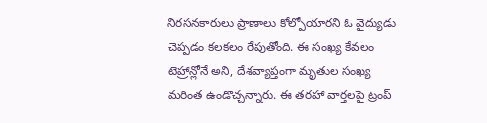నిరసనకారులు ప్రాణాలు కోల్పోయారని ఓ వైద్యుడు చెప్పడం కలకలం రేపుతోంది. ఈ సంఖ్య కేవలం టెహ్రాన్లోనే అని, దేశవ్యాప్తంగా మృతుల సంఖ్య మరింత ఉండొచ్చన్నారు. ఈ తరహా వార్తలపై ట్రంప్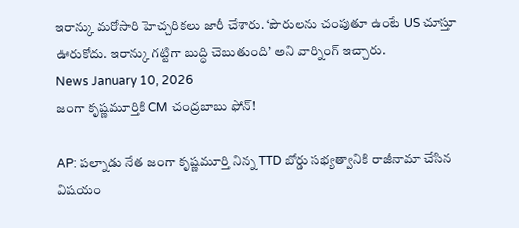ఇరాన్కు మరోసారి హెచ్చరికలు జారీ చేశారు. ‘పౌరులను చంపుతూ ఉంటే US చూస్తూ ఊరుకోదు. ఇరాన్కు గట్టిగా బుద్ధి చెబుతుంది’ అని వార్నింగ్ ఇచ్చారు.
News January 10, 2026
జంగా కృష్ణమూర్తికి CM చంద్రబాబు ఫోన్!

AP: పల్నాడు నేత జంగా కృష్ణమూర్తి నిన్న TTD బోర్డు సభ్యత్వానికి రాజీనామా చేసిన విషయం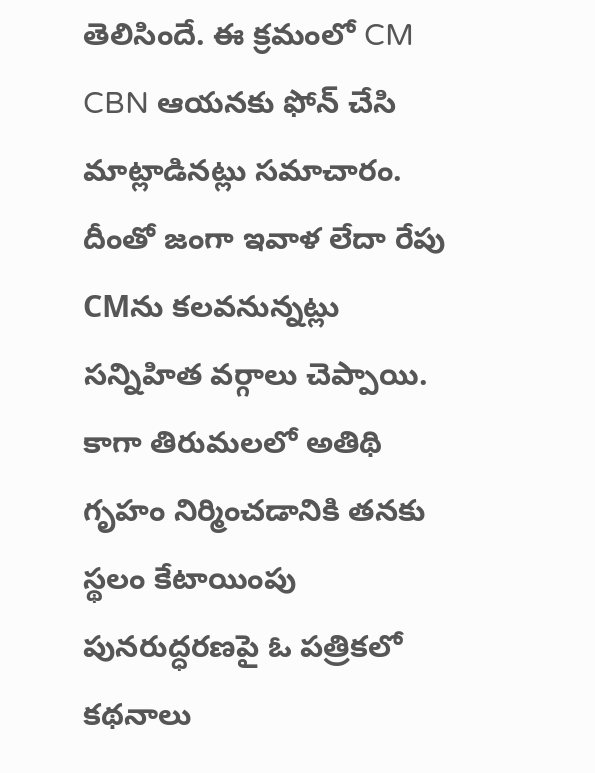తెలిసిందే. ఈ క్రమంలో CM CBN ఆయనకు ఫోన్ చేసి మాట్లాడినట్లు సమాచారం. దీంతో జంగా ఇవాళ లేదా రేపు CMను కలవనున్నట్లు సన్నిహిత వర్గాలు చెప్పాయి. కాగా తిరుమలలో అతిథి గృహం నిర్మించడానికి తనకు స్థలం కేటాయింపు పునరుద్ధరణపై ఓ పత్రికలో కథనాలు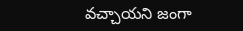వచ్చాయని జంగా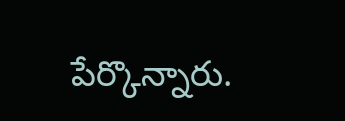పేర్కొన్నారు.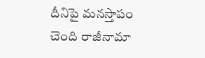దీనిపై మనస్తాపం చెంది రాజీనామా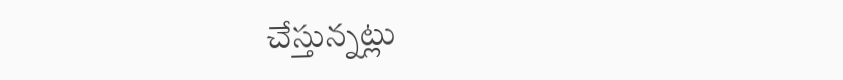చేస్తున్నట్లు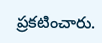ప్రకటించారు.